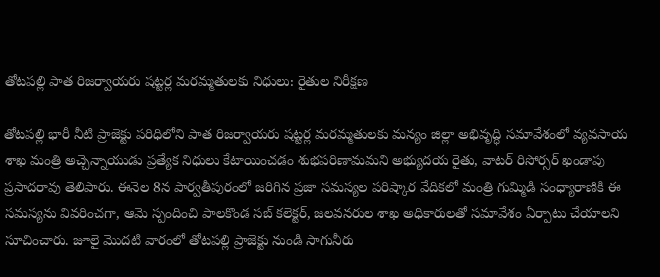తోటపల్లి పాత రిజర్వాయరు షట్టర్ల మరమ్మతులకు నిధులు: రైతుల నిరీక్షణ

తోటపల్లి భారీ నీటి ప్రాజెక్టు పరిధిలోని పాత రిజర్వాయరు షట్టర్ల మరమ్మతులకు మన్యం జిల్లా అభివృద్ధి సమావేశంలో వ్యవసాయ శాఖ మంత్రి అచ్చెన్నాయుడు ప్రత్యేక నిధులు కేటాయించడం శుభపరిణామమని అభ్యుదయ రైతు, వాటర్ రిసోర్సర్ ఖండాపు ప్రసాదరావు తెలిపారు. ఈనెల 8న పార్వతీపురంలో జరిగిన ప్రజా సమస్యల పరిష్కార వేదికలో మంత్రి గుమ్మిడి సంధ్యారాణికి ఈ సమస్యను వివరించగా, ఆమె స్పందించి పాలకొండ సబ్ కలెక్టర్, జలవనరుల శాఖ అధికారులతో సమావేశం ఏర్పాటు చేయాలని సూచించారు. జూలై మొదటి వారంలో తోటపల్లి ప్రాజెక్టు నుండి సాగునీరు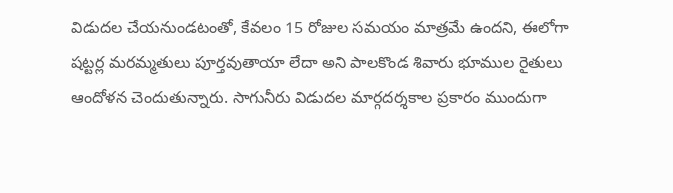విడుదల చేయనుండటంతో, కేవలం 15 రోజుల సమయం మాత్రమే ఉందని, ఈలోగా షట్టర్ల మరమ్మతులు పూర్తవుతాయా లేదా అని పాలకొండ శివారు భూముల రైతులు ఆందోళన చెందుతున్నారు. సాగునీరు విడుదల మార్గదర్శకాల ప్రకారం ముందుగా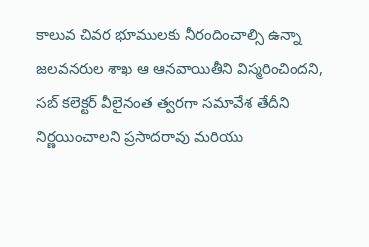కాలువ చివర భూములకు నీరందించాల్సి ఉన్నా జలవనరుల శాఖ ఆ ఆనవాయితీని విస్మరించిందని, సబ్ కలెక్టర్ వీలైనంత త్వరగా సమావేశ తేదీని నిర్ణయించాలని ప్రసాదరావు మరియు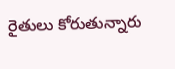రైతులు కోరుతున్నారు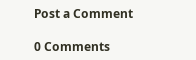Post a Comment

0 Comments